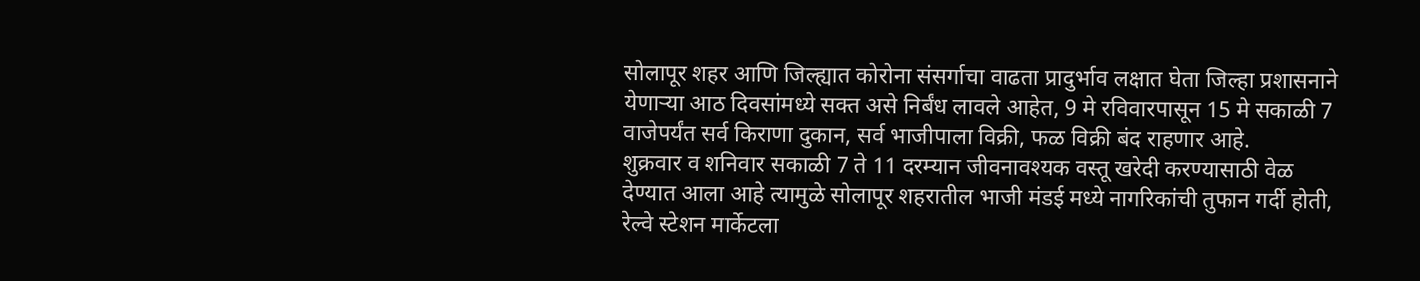सोलापूर शहर आणि जिल्ह्यात कोरोना संसर्गाचा वाढता प्रादुर्भाव लक्षात घेता जिल्हा प्रशासनाने येणाऱ्या आठ दिवसांमध्ये सक्त असे निर्बंध लावले आहेत, 9 मे रविवारपासून 15 मे सकाळी 7 वाजेपर्यंत सर्व किराणा दुकान, सर्व भाजीपाला विक्री, फळ विक्री बंद राहणार आहे.
शुक्रवार व शनिवार सकाळी 7 ते 11 दरम्यान जीवनावश्यक वस्तू खरेदी करण्यासाठी वेळ देण्यात आला आहे त्यामुळे सोलापूर शहरातील भाजी मंडई मध्ये नागरिकांची तुफान गर्दी होती, रेल्वे स्टेशन मार्केटला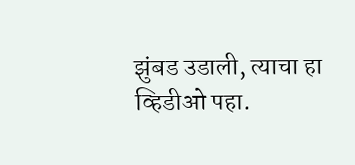झुंबड उडाली, त्याचा हा व्हिडीओ पहा.